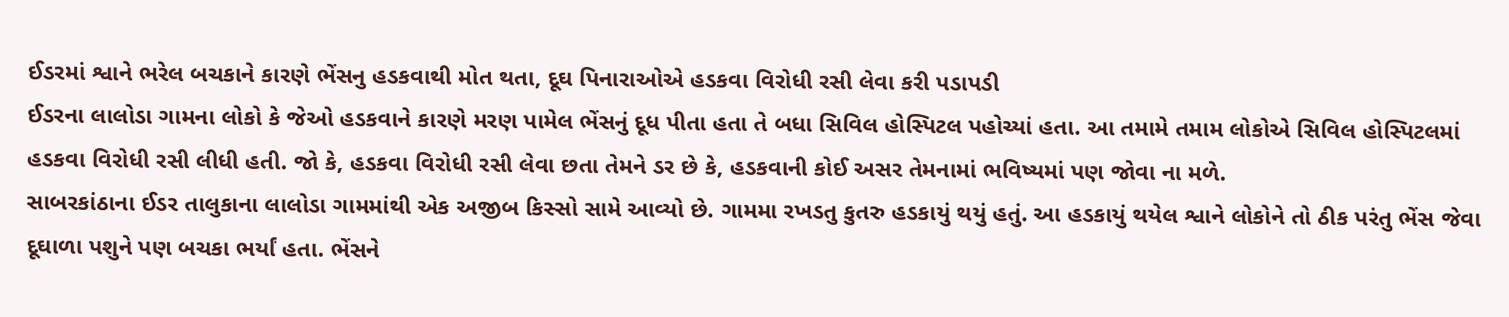ઈડરમાં શ્વાને ભરેલ બચકાને કારણે ભેંસનુ હડકવાથી મોત થતા, દૂઘ પિનારાઓએ હડકવા વિરોધી રસી લેવા કરી પડાપડી
ઈડરના લાલોડા ગામના લોકો કે જેઓ હડકવાને કારણે મરણ પામેલ ભેંસનું દૂધ પીતા હતા તે બધા સિવિલ હોસ્પિટલ પહોચ્યાં હતા. આ તમામે તમામ લોકોએ સિવિલ હોસ્પિટલમાં હડકવા વિરોધી રસી લીધી હતી. જો કે, હડકવા વિરોધી રસી લેવા છતા તેમને ડર છે કે, હડકવાની કોઈ અસર તેમનામાં ભવિષ્યમાં પણ જોવા ના મળે.
સાબરકાંઠાના ઈડર તાલુકાના લાલોડા ગામમાંથી એક અજીબ કિસ્સો સામે આવ્યો છે. ગામમા રખડતુ કુતરુ હડકાયું થયું હતું. આ હડકાયું થયેલ શ્વાને લોકોને તો ઠીક પરંતુ ભેંસ જેવા દૂઘાળા પશુને પણ બચકા ભર્યાં હતા. ભેંસને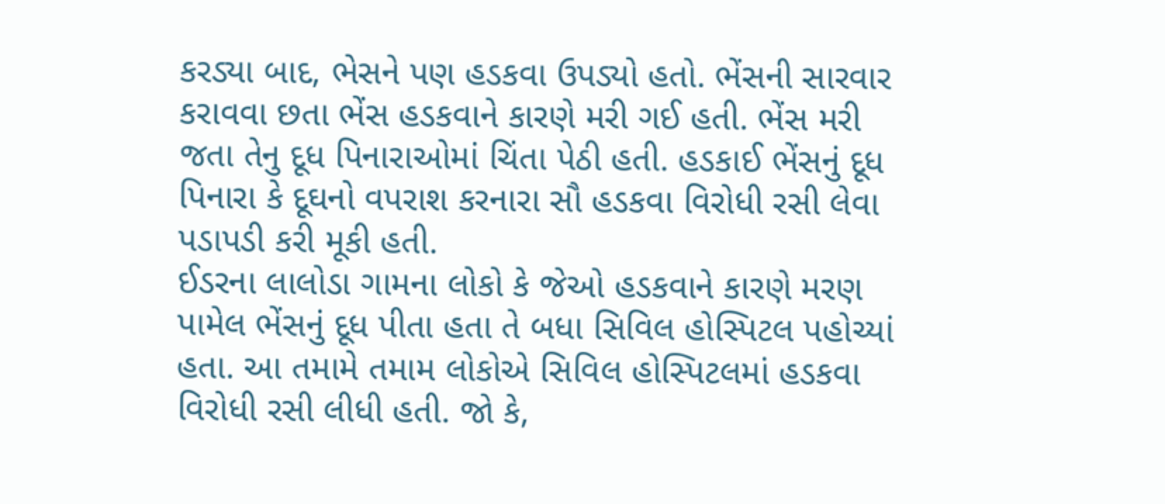કરડ્યા બાદ, ભેસને પણ હડકવા ઉપડ્યો હતો. ભેંસની સારવાર કરાવવા છતા ભેંસ હડકવાને કારણે મરી ગઈ હતી. ભેંસ મરી જતા તેનુ દૂધ પિનારાઓમાં ચિંતા પેઠી હતી. હડકાઈ ભેંસનું દૂધ પિનારા કે દૂઘનો વપરાશ કરનારા સૌ હડકવા વિરોધી રસી લેવા પડાપડી કરી મૂકી હતી.
ઈડરના લાલોડા ગામના લોકો કે જેઓ હડકવાને કારણે મરણ પામેલ ભેંસનું દૂધ પીતા હતા તે બધા સિવિલ હોસ્પિટલ પહોચ્યાં હતા. આ તમામે તમામ લોકોએ સિવિલ હોસ્પિટલમાં હડકવા વિરોધી રસી લીધી હતી. જો કે,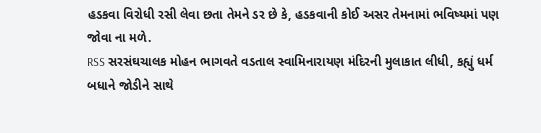હડકવા વિરોધી રસી લેવા છતા તેમને ડર છે કે, હડકવાની કોઈ અસર તેમનામાં ભવિષ્યમાં પણ જોવા ના મળે.
RSS સરસંઘચાલક મોહન ભાગવતે વડતાલ સ્વામિનારાયણ મંદિરની મુલાકાત લીધી, કહ્યું ધર્મ બધાને જોડીને સાથે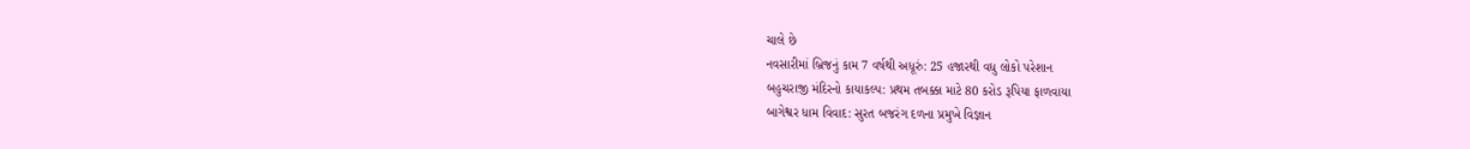ચાલે છે
નવસારીમાં બ્રિજનું કામ 7 વર્ષથી અધૂરું: 25 હજારથી વધુ લોકો પરેશાન
બહુચરાજી મંદિરનો કાયાકલ્પ: પ્રથમ તબક્કા માટે 80 કરોડ રૂપિયા ફાળવાયા
બાગેશ્વર ધામ વિવાદ: સુરત બજરંગ દળના પ્રમુખે વિજ્ઞાન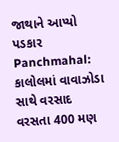જાથાને આપ્યો પડકાર
Panchmahal: કાલોલમાં વાવાઝોડા સાથે વરસાદ વરસતા 400 મણ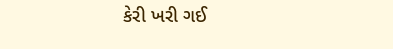કેરી ખરી ગઈ